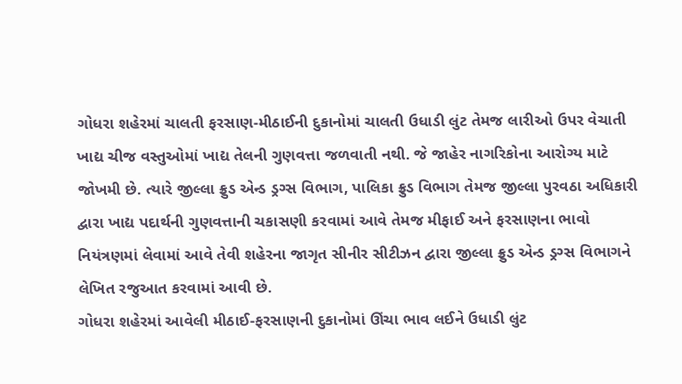ગોધરા શહેરમાં ચાલતી ફરસાણ-મીઠાઈની દુકાનોમાં ચાલતી ઉધાડી લુંટ તેમજ લારીઓ ઉપર વેચાતી ખાદ્ય ચીજ વસ્તુઓમાં ખાદ્ય તેલની ગુણવત્તા જળવાતી નથી. જે જાહેર નાગરિકોના આરોગ્ય માટે જોખમી છે. ત્યારે જીલ્લા ફ્રુડ એન્ડ ડ્રગ્સ વિભાગ, પાલિકા ફ્રુડ વિભાગ તેમજ જીલ્લા પુરવઠા અધિકારી દ્વારા ખાદ્ય પદાર્થની ગુણવત્તાની ચકાસણી કરવામાં આવે તેમજ મીફાઈ અને ફરસાણના ભાવો નિયંત્રણમાં લેવામાં આવે તેવી શહેરના જાગૃત સીનીર સીટીઝન દ્વારા જીલ્લા ફ્રુડ એન્ડ ડ્રગ્સ વિભાગને લેખિત રજુઆત કરવામાં આવી છે.
ગોધરા શહેરમાં આવેલી મીઠાઈ-ફરસાણની દુકાનોમાં ઊંચા ભાવ લઈને ઉધાડી લુંટ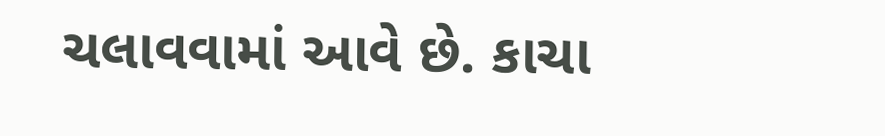ચલાવવામાં આવે છે. કાચા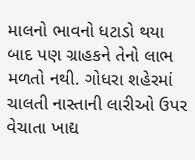માલનો ભાવનો ધટાડો થયા બાદ પણ ગ્રાહકને તેનો લાભ મળતો નથી. ગોધરા શહેરમાં ચાલતી નાસ્તાની લારીઓ ઉપર વેચાતા ખાદ્ય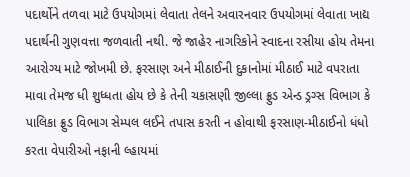પદાર્થોને તળવા માટે ઉપયોગમાં લેવાતા તેલને અવારનવાર ઉપયોગમાં લેવાતા ખાદ્ય પદાર્થની ગુણવત્તા જળવાતી નથી. જે જાહેર નાગરિકોને સ્વાદના રસીયા હોય તેમના આરોગ્ય માટે જોખમી છે. ફરસાણ અને મીઠાઈની દુકાનોમાં મીઠાઈ માટે વપરાતા માવા તેમજ ધી શુધ્ધતા હોય છે કે તેની ચકાસણી જીલ્લા ફ્રુડ એન્ડ ડ્રગ્સ વિભાગ કે પાલિકા ફ્રુડ વિભાગ સેમ્પલ લઈને તપાસ કરતી ન હોવાથી ફરસાણ-મીઠાઈનો ધંધો કરતા વેપારીઓ નફાની લ્હાયમાં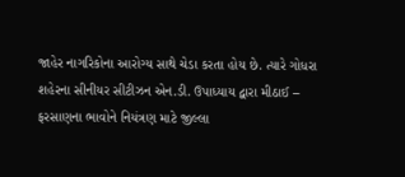જાહેર નાગરિકોના આરોગ્ય સાથે ચેડા કરતા હોય છે. ત્યારે ગોધરા શહેરના સીનીયર સીટીઝન એન.ડી. ઉપાધ્યાય દ્વારા મીઠાઈ – ફરસાણના ભાવોને નિયંત્રણ માટે જીલ્લા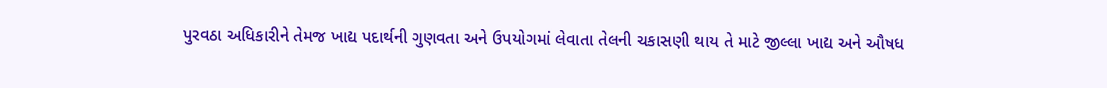પુરવઠા અધિકારીને તેમજ ખાદ્ય પદાર્થની ગુણવતા અને ઉપયોગમાં લેવાતા તેલની ચકાસણી થાય તે માટે જીલ્લા ખાદ્ય અને ઔષધ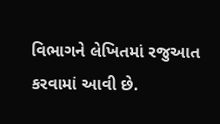વિભાગને લેખિતમાં રજુઆત કરવામાં આવી છે.